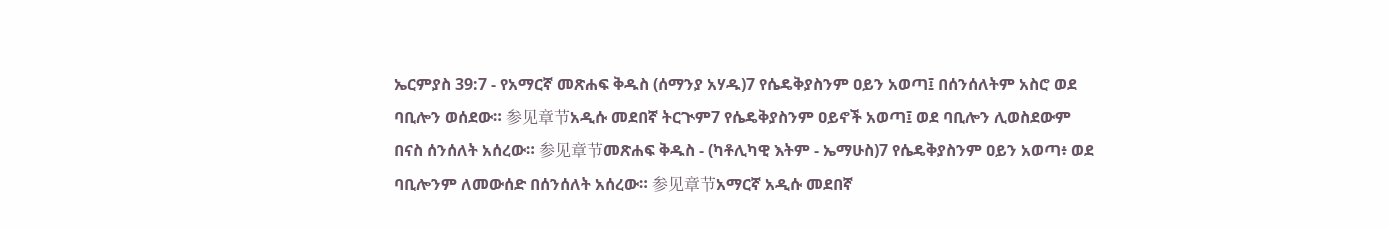ኤርምያስ 39:7 - የአማርኛ መጽሐፍ ቅዱስ (ሰማንያ አሃዱ)7 የሴዴቅያስንም ዐይን አወጣ፤ በሰንሰለትም አስሮ ወደ ባቢሎን ወሰደው። 参见章节አዲሱ መደበኛ ትርጒም7 የሴዴቅያስንም ዐይኖች አወጣ፤ ወደ ባቢሎን ሊወስደውም በናስ ሰንሰለት አሰረው። 参见章节መጽሐፍ ቅዱስ - (ካቶሊካዊ እትም - ኤማሁስ)7 የሴዴቅያስንም ዐይን አወጣ፥ ወደ ባቢሎንም ለመውሰድ በሰንሰለት አሰረው። 参见章节አማርኛ አዲሱ መደበኛ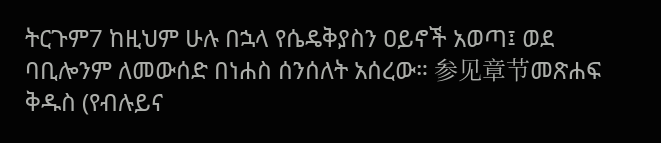ትርጉም7 ከዚህም ሁሉ በኋላ የሴዴቅያስን ዐይኖች አወጣ፤ ወደ ባቢሎንም ለመውሰድ በነሐስ ሰንሰለት አሰረው። 参见章节መጽሐፍ ቅዱስ (የብሉይና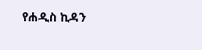የሐዲስ ኪዳን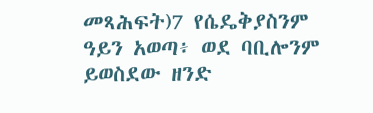መጻሕፍት)7 የሴዴቅያስንም ዓይን አወጣ፥ ወደ ባቢሎንም ይወስደው ዘንድ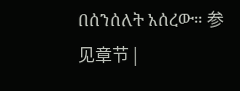በሰንሰለት አሰረው። 参见章节 |